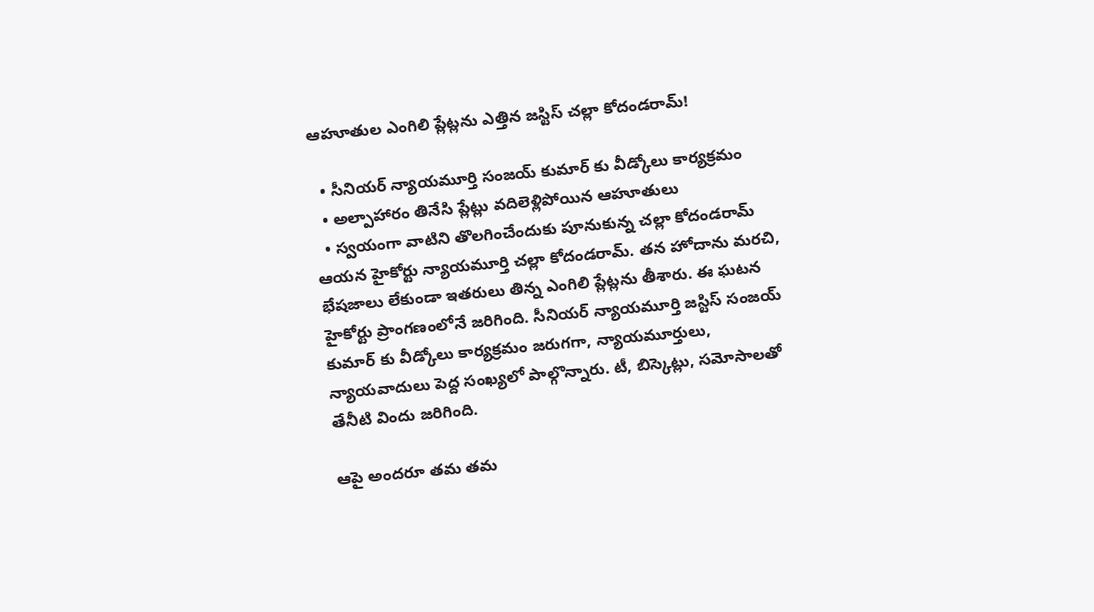ఆహూతుల ఎంగిలి ప్లేట్లను ఎత్తిన జస్టిస్ చల్లా కోదండరామ్!

  • సీనియర్ న్యాయమూర్తి సంజయ్ కుమార్ కు వీడ్కోలు కార్యక్రమం
  • అల్పాహారం తినేసి ప్లేట్లు వదిలెళ్లిపోయిన ఆహూతులు
  • స్వయంగా వాటిని తొలగించేందుకు పూనుకున్న చల్లా కోదండరామ్
ఆయన హైకోర్టు న్యాయమూర్తి చల్లా కోదండరామ్. తన హోదాను మరచి, భేషజాలు లేకుండా ఇతరులు తిన్న ఎంగిలి ప్లేట్లను తీశారు. ఈ ఘటన హైకోర్టు ప్రాంగణంలోనే జరిగింది. సీనియర్‌ న్యాయమూర్తి జస్టిస్‌ సంజయ్‌ కుమార్‌ కు వీడ్కోలు కార్యక్రమం జరుగగా, న్యాయమూర్తులు, న్యాయవాదులు పెద్ద సంఖ్యలో పాల్గొన్నారు. టీ, బిస్కెట్లు, సమోసాలతో తేనీటి విందు జరిగింది.

ఆపై అందరూ తమ తమ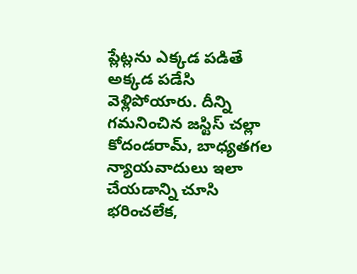ప్లేట్లను ఎక్కడ పడితే అక్కడ పడేసి వెళ్లిపోయారు. దీన్ని గమనించిన జస్టిస్‌ చల్లా కోదండరామ్‌, బాధ్యతగల న్యాయవాదులు ఇలా చేయడాన్ని చూసి భరించలేక,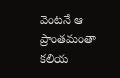వెంటనే ఆ ప్రాంతమంతా కలియ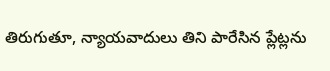తిరుగుతూ, న్యాయవాదులు తిని పారేసిన ప్లేట్లను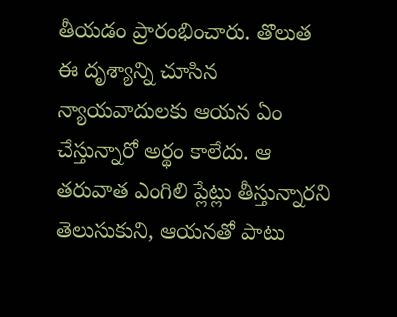తీయడం ప్రారంభించారు. తొలుత ఈ దృశ్యాన్ని చూసిన న్యాయవాదులకు ఆయన ఏం చేస్తున్నారో అర్థం కాలేదు. ఆ తరువాత ఎంగిలి ప్లేట్లు తీస్తున్నారని తెలుసుకుని, ఆయనతో పాటు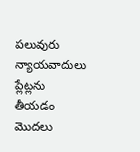పలువురు న్యాయవాదులు ప్లేట్లను తీయడం మొదలు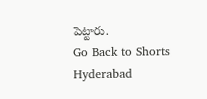పెట్టారు.
Go Back to Shorts
Hyderabad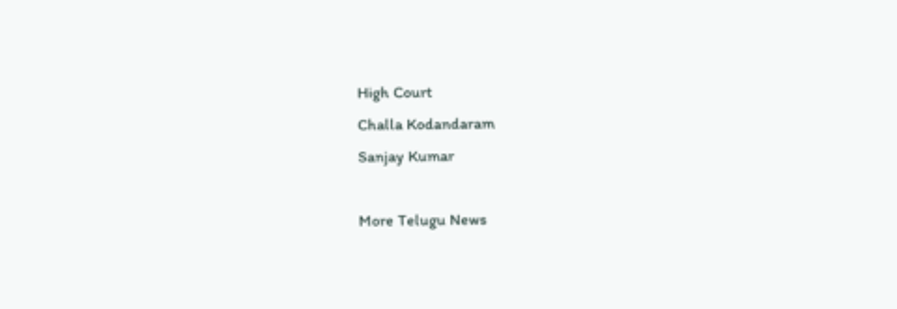High Court
Challa Kodandaram
Sanjay Kumar

More Telugu News